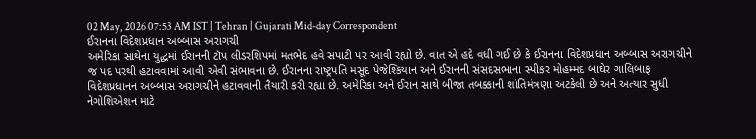02 May, 2026 07:53 AM IST | Tehran | Gujarati Mid-day Correspondent
ઈરાનના વિદેશપ્રધાન અબ્બાસ અરાગચી
અમેરિકા સાથેના યુદ્ધમાં ઈરાનની ટૉપ લીડરશિપમાં મતભેદ હવે સપાટી પર આવી રહ્યો છે. વાત એ હદે વધી ગઈ છે કે ઈરાનના વિદેશપ્રધાન અબ્બાસ અરાગચીને જ પદ પરથી હટાવવામાં આવી એવી સંભાવના છે. ઈરાનના રાષ્ટ્રપતિ મસૂદ પેજેશ્કિયાન અને ઈરાનની સંસદસભાના સ્પીકર મોહમ્મદ બાઘેર ગાલિબાફ વિદેશપ્રધાનન અબ્બાસ અરાગચીને હટાવવાની તૈયારી કરી રહ્યા છે. અમેરિકા અને ઈરાન સાથે બીજા તબક્કાની શાંતિમંત્રણા અટકેલી છે અને અત્યાર સુધી નેગોશિએશન માટે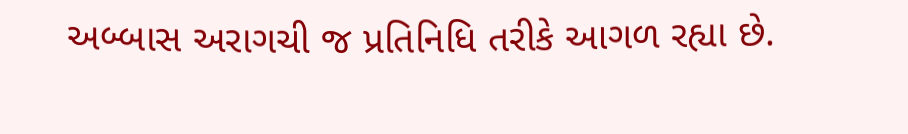અબ્બાસ અરાગચી જ પ્રતિનિધિ તરીકે આગળ રહ્યા છે.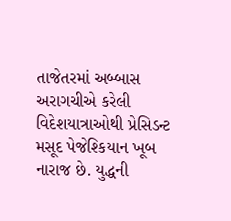તાજેતરમાં અબ્બાસ અરાગચીએ કરેલી વિદેશયાત્રાઓથી પ્રેસિડન્ટ મસૂદ પેજેશ્કિયાન ખૂબ નારાજ છે. યુદ્ધની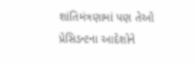શાંતિમંત્રણામાં પણ તેઓ પ્રેસિડન્ટના આદેશોને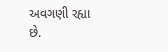અવગણી રહ્યા છે.